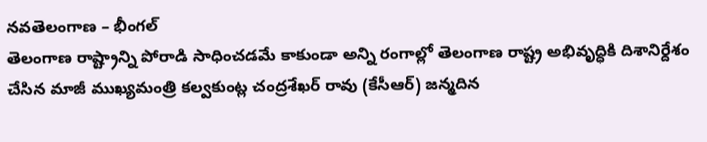నవతెలంగాణ – భీంగల్
తెలంగాణ రాష్ట్రాన్ని పోరాడి సాధించడమే కాకుండా అన్ని రంగాల్లో తెలంగాణ రాష్ట్ర అభివృద్ధికి దిశానిర్దేశం చేసిన మాజీ ముఖ్యమంత్రి కల్వకుంట్ల చంద్రశేఖర్ రావు (కేసీఆర్) జన్మదిన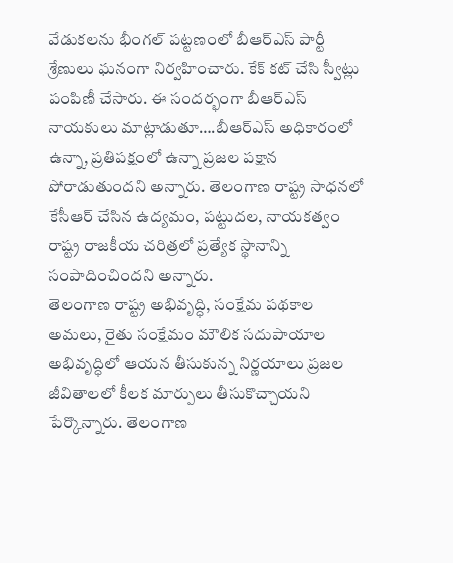వేడుకలను భీంగల్ పట్టణంలో బీఆర్ఎస్ పార్టీ శ్రేణులు ఘనంగా నిర్వహించారు. కేక్ కట్ చేసి స్వీట్లు పంపిణీ చేసారు. ఈ సందర్భంగా బీఆర్ఎస్ నాయకులు మాట్లాడుతూ….బీఆర్ఎస్ అధికారంలో ఉన్నా, ప్రతిపక్షంలో ఉన్నా ప్రజల పక్షాన పోరాడుతుందని అన్నారు. తెలంగాణ రాష్ట్ర సాధనలో కేసీఆర్ చేసిన ఉద్యమం, పట్టుదల, నాయకత్వం రాష్ట్ర రాజకీయ చరిత్రలో ప్రత్యేక స్థానాన్ని సంపాదించిందని అన్నారు.
తెలంగాణ రాష్ట్ర అభివృద్ధి, సంక్షేమ పథకాల అమలు, రైతు సంక్షేమం మౌలిక సదుపాయాల అభివృద్ధిలో ఆయన తీసుకున్న నిర్ణయాలు ప్రజల జీవితాలలో కీలక మార్పులు తీసుకొచ్చాయని పేర్కొన్నారు. తెలంగాణ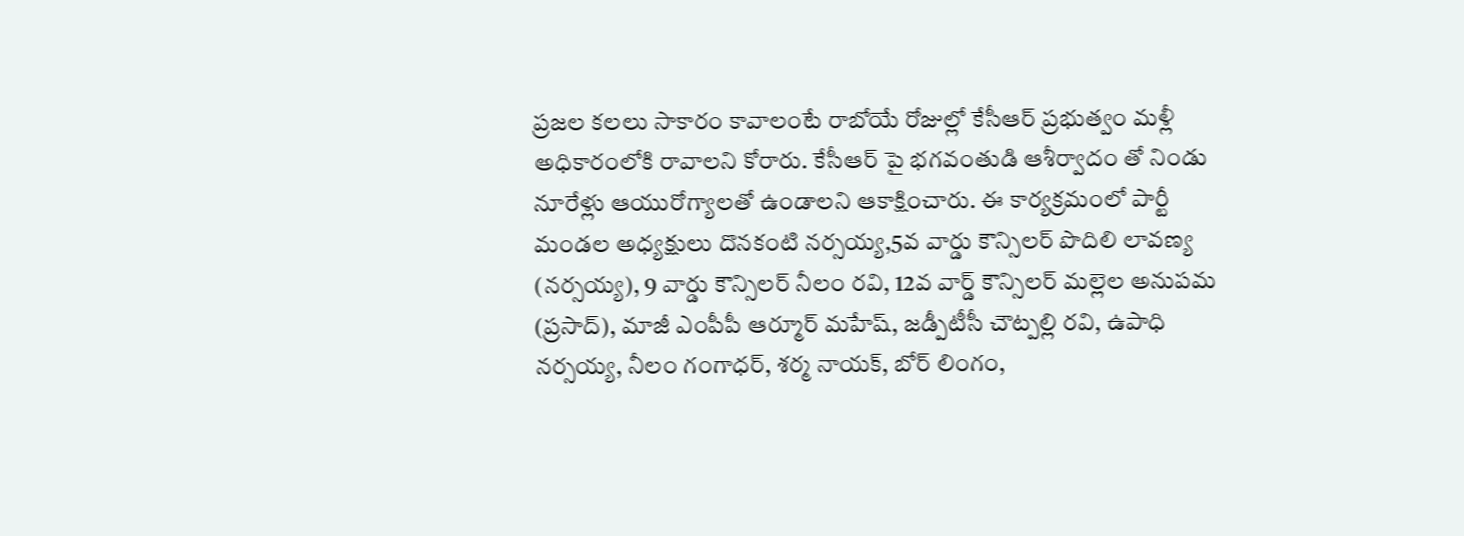ప్రజల కలలు సాకారం కావాలంటే రాబోయే రోజుల్లో కేసీఆర్ ప్రభుత్వం మళ్లీ అధికారంలోకి రావాలని కోరారు. కేసీఆర్ పై భగవంతుడి ఆశీర్వాదం తో నిండు నూరేళ్లు ఆయురోగ్యాలతో ఉండాలని ఆకాక్షించారు. ఈ కార్యక్రమంలో పార్టీ మండల అధ్యక్షులు దొనకంటి నర్సయ్య,5వ వార్డు కౌన్సిలర్ పొదిలి లావణ్య (నర్సయ్య), 9 వార్డు కౌన్సిలర్ నీలం రవి, 12వ వార్డ్ కౌన్సిలర్ మల్లెల అనుపమ (ప్రసాద్), మాజీ ఎంపీపీ ఆర్మూర్ మహేష్, జడ్పీటీసీ చౌట్పల్లి రవి, ఉపాధి నర్సయ్య, నీలం గంగాధర్, శర్మ నాయక్, బోర్ లింగం,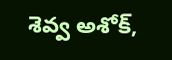శెవ్వ అశోక్,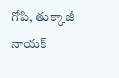గోపి, తుక్కాజీ నాయక్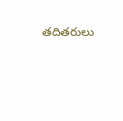తదితరులు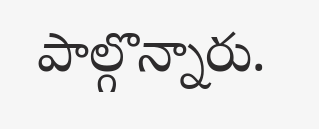పాల్గొన్నారు.